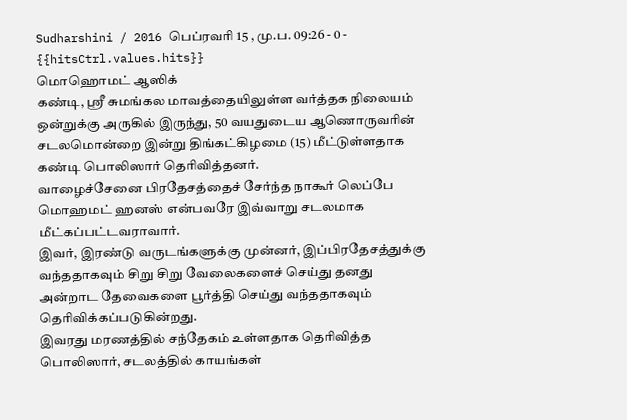Sudharshini / 2016 பெப்ரவரி 15 , மு.ப. 09:26 - 0 - {{hitsCtrl.values.hits}}
மொஹொமட் ஆஸிக்
கண்டி, ஸ்ரீ சுமங்கல மாவத்தையிலுள்ள வர்த்தக நிலையம் ஒன்றுக்கு அருகில் இருந்து, 50 வயதுடைய ஆணொருவரின் சடலமொன்றை இன்று திங்கட்கிழமை (15) மீட்டுள்ளதாக கண்டி பொலிஸார் தெரிவித்தனர்.
வாழைச்சேனை பிரதேசத்தைச் சேர்ந்த நாகூர் லெப்பே மொஹமட் ஹனஸ் என்பவரே இவ்வாறு சடலமாக மீட்கப்பட்டவராவார்.
இவர், இரண்டு வருடங்களுக்கு முன்னர், இப்பிரதேசத்துக்கு வந்ததாகவும் சிறு சிறு வேலைகளைச் செய்து தனது அன்றாட தேவைகளை பூர்த்தி செய்து வந்ததாகவும் தெரிவிக்கப்படுகின்றது.
இவரது மரணத்தில் சந்தேகம் உள்ளதாக தெரிவித்த பொலிஸார், சடலத்தில் காயங்கள்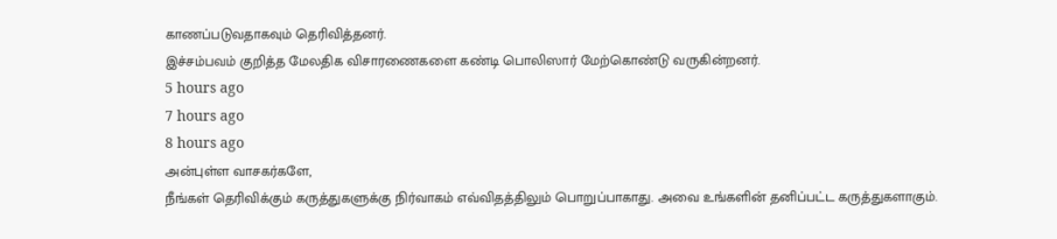காணப்படுவதாகவும் தெரிவித்தனர்.
இச்சம்பவம் குறித்த மேலதிக விசாரணைகளை கண்டி பொலிஸார் மேற்கொண்டு வருகின்றனர்.
5 hours ago
7 hours ago
8 hours ago
அன்புள்ள வாசகர்களே,
நீங்கள் தெரிவிக்கும் கருத்துகளுக்கு நிர்வாகம் எவ்விதத்திலும் பொறுப்பாகாது. அவை உங்களின் தனிப்பட்ட கருத்துகளாகும்.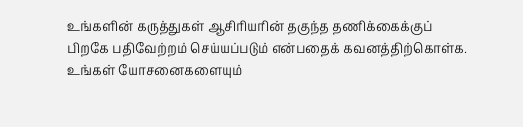உங்களின் கருத்துகள் ஆசிரியரின் தகுந்த தணிக்கைக்குப் பிறகே பதிவேற்றம் செய்யப்படும் என்பதைக் கவனத்திற்கொள்க. உங்கள் யோசனைகளையும்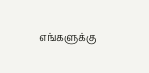எங்களுக்கு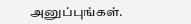அனுப்புங்கள்.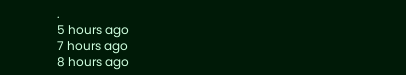.
5 hours ago
7 hours ago
8 hours ago